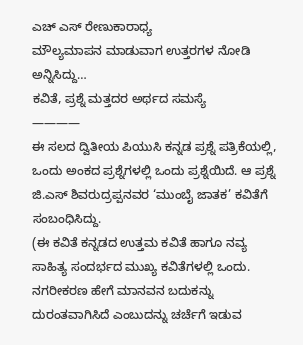ಎಚ್ ಎಸ್ ರೇಣುಕಾರಾಧ್ಯ
ಮೌಲ್ಯಮಾಪನ ಮಾಡುವಾಗ ಉತ್ತರಗಳ ನೋಡಿ ಅನ್ನಿಸಿದ್ದು…
ಕವಿತೆ, ಪ್ರಶ್ನೆ ಮತ್ತದರ ಅರ್ಥದ ಸಮಸ್ಯೆ
————
ಈ ಸಲದ ದ್ವಿತೀಯ ಪಿಯುಸಿ ಕನ್ನಡ ಪ್ರಶ್ನೆ ಪತ್ರಿಕೆಯಲ್ಲಿ, ಒಂದು ಅಂಕದ ಪ್ರಶ್ನೆಗಳಲ್ಲಿ ಒಂದು ಪ್ರಶ್ನೆಯಿದೆ. ಆ ಪ್ರಶ್ನೆ ಜಿ.ಎಸ್ ಶಿವರುದ್ರಪ್ಪನವರ ‘ಮುಂಬೈ ಜಾತಕ’ ಕವಿತೆಗೆ ಸಂಬಂಧಿಸಿದ್ದು.
(ಈ ಕವಿತೆ ಕನ್ನಡದ ಉತ್ತಮ ಕವಿತೆ ಹಾಗೂ ನವ್ಯ ಸಾಹಿತ್ಯ ಸಂದರ್ಭದ ಮುಖ್ಯ ಕವಿತೆಗಳಲ್ಲಿ ಒಂದು. ನಗರೀಕರಣ ಹೇಗೆ ಮಾನವನ ಬದುಕನ್ನು ದುರಂತವಾಗಿಸಿದೆ ಎಂಬುದನ್ನು ಚರ್ಚೆಗೆ ಇಡುವ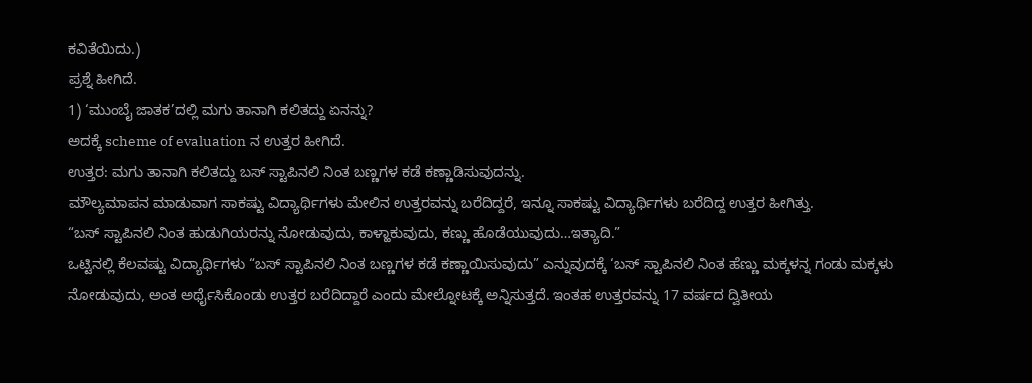ಕವಿತೆಯಿದು.)
ಪ್ರಶ್ನೆ ಹೀಗಿದೆ.
1) ‘ಮುಂಬೈ ಜಾತಕ’ದಲ್ಲಿ ಮಗು ತಾನಾಗಿ ಕಲಿತದ್ದು ಏನನ್ನು?
ಅದಕ್ಕೆ scheme of evaluation ನ ಉತ್ತರ ಹೀಗಿದೆ.
ಉತ್ತರ: ಮಗು ತಾನಾಗಿ ಕಲಿತದ್ದು ಬಸ್ ಸ್ಟಾಪಿನಲಿ ನಿಂತ ಬಣ್ಣಗಳ ಕಡೆ ಕಣ್ಣಾಡಿಸುವುದನ್ನು.
ಮೌಲ್ಯಮಾಪನ ಮಾಡುವಾಗ ಸಾಕಷ್ಟು ವಿದ್ಯಾರ್ಥಿಗಳು ಮೇಲಿನ ಉತ್ತರವನ್ನು ಬರೆದಿದ್ದರೆ, ಇನ್ನೂ ಸಾಕಷ್ಟು ವಿದ್ಯಾರ್ಥಿಗಳು ಬರೆದಿದ್ದ ಉತ್ತರ ಹೀಗಿತ್ತು.
“ಬಸ್ ಸ್ಟಾಪಿನಲಿ ನಿಂತ ಹುಡುಗಿಯರನ್ನು ನೋಡುವುದು, ಕಾಳ್ಹಾಕುವುದು, ಕಣ್ಣು ಹೊಡೆಯುವುದು…ಇತ್ಯಾದಿ.”
ಒಟ್ಟಿನಲ್ಲಿ ಕೆಲವಷ್ಟು ವಿದ್ಯಾರ್ಥಿಗಳು “ಬಸ್ ಸ್ಟಾಪಿನಲಿ ನಿಂತ ಬಣ್ಣಗಳ ಕಡೆ ಕಣ್ಣಾಯಿಸುವುದು” ಎನ್ನುವುದಕ್ಕೆ ‘ಬಸ್ ಸ್ಟಾಪಿನಲಿ ನಿಂತ ಹೆಣ್ಣು ಮಕ್ಕಳನ್ನ ಗಂಡು ಮಕ್ಕಳು ನೋಡುವುದು, ಅಂತ ಅರ್ಥೈಸಿಕೊಂಡು ಉತ್ತರ ಬರೆದಿದ್ದಾರೆ ಎಂದು ಮೇಲ್ನೋಟಕ್ಕೆ ಅನ್ನಿಸುತ್ತದೆ. ಇಂತಹ ಉತ್ತರವನ್ನು 17 ವರ್ಷದ ದ್ವಿತೀಯ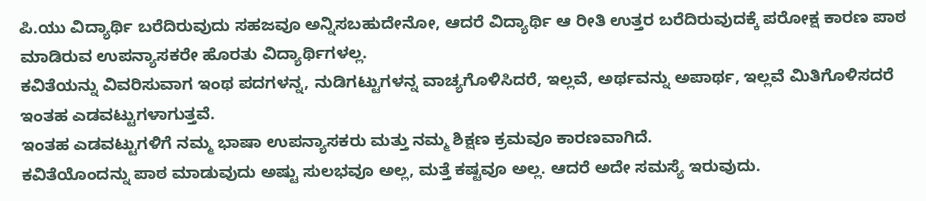ಪಿ.ಯು ವಿದ್ಯಾರ್ಥಿ ಬರೆದಿರುವುದು ಸಹಜವೂ ಅನ್ನಿಸಬಹುದೇನೋ, ಆದರೆ ವಿದ್ಯಾರ್ಥಿ ಆ ರೀತಿ ಉತ್ತರ ಬರೆದಿರುವುದಕ್ಕೆ ಪರೋಕ್ಷ ಕಾರಣ ಪಾಠ ಮಾಡಿರುವ ಉಪನ್ಯಾಸಕರೇ ಹೊರತು ವಿದ್ಯಾರ್ಥಿಗಳಲ್ಲ.
ಕವಿತೆಯನ್ನು ವಿವರಿಸುವಾಗ ಇಂಥ ಪದಗಳನ್ನ, ನುಡಿಗಟ್ಟುಗಳನ್ನ ವಾಚ್ಯಗೊಳಿಸಿದರೆ, ಇಲ್ಲವೆ, ಅರ್ಥವನ್ನು ಅಪಾರ್ಥ, ಇಲ್ಲವೆ ಮಿತಿಗೊಳಿಸದರೆ ಇಂತಹ ಎಡವಟ್ಟುಗಳಾಗುತ್ತವೆ.
ಇಂತಹ ಎಡವಟ್ಟುಗಳಿಗೆ ನಮ್ಮ ಭಾಷಾ ಉಪನ್ಯಾಸಕರು ಮತ್ತು ನಮ್ಮ ಶಿಕ್ಷಣ ಕ್ರಮವೂ ಕಾರಣವಾಗಿದೆ.
ಕವಿತೆಯೊಂದನ್ನು ಪಾಠ ಮಾಡುವುದು ಅಷ್ಟು ಸುಲಭವೂ ಅಲ್ಲ, ಮತ್ತೆ ಕಷ್ಟವೂ ಅಲ್ಲ. ಆದರೆ ಅದೇ ಸಮಸ್ಯೆ ಇರುವುದು.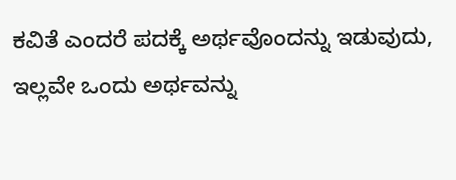ಕವಿತೆ ಎಂದರೆ ಪದಕ್ಕೆ ಅರ್ಥವೊಂದನ್ನು ಇಡುವುದು, ಇಲ್ಲವೇ ಒಂದು ಅರ್ಥವನ್ನು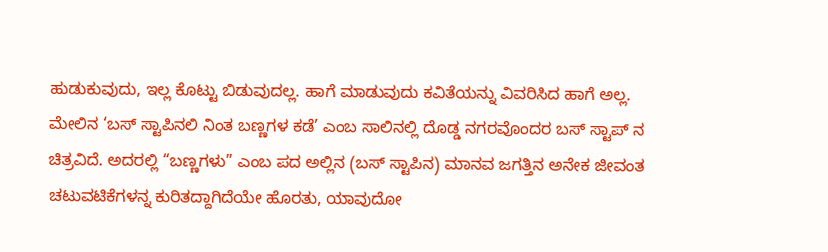ಹುಡುಕುವುದು, ಇಲ್ಲ ಕೊಟ್ಟು ಬಿಡುವುದಲ್ಲ. ಹಾಗೆ ಮಾಡುವುದು ಕವಿತೆಯನ್ನು ವಿವರಿಸಿದ ಹಾಗೆ ಅಲ್ಲ.
ಮೇಲಿನ ‘ಬಸ್ ಸ್ಟಾಪಿನಲಿ ನಿಂತ ಬಣ್ಣಗಳ ಕಡೆ’ ಎಂಬ ಸಾಲಿನಲ್ಲಿ ದೊಡ್ಡ ನಗರವೊಂದರ ಬಸ್ ಸ್ಟಾಪ್ ನ ಚಿತ್ರವಿದೆ. ಅದರಲ್ಲಿ “ಬಣ್ಣಗಳು” ಎಂಬ ಪದ ಅಲ್ಲಿನ (ಬಸ್ ಸ್ಟಾಪಿನ) ಮಾನವ ಜಗತ್ತಿನ ಅನೇಕ ಜೀವಂತ ಚಟುವಟಿಕೆಗಳನ್ನ ಕುರಿತದ್ದಾಗಿದೆಯೇ ಹೊರತು, ಯಾವುದೋ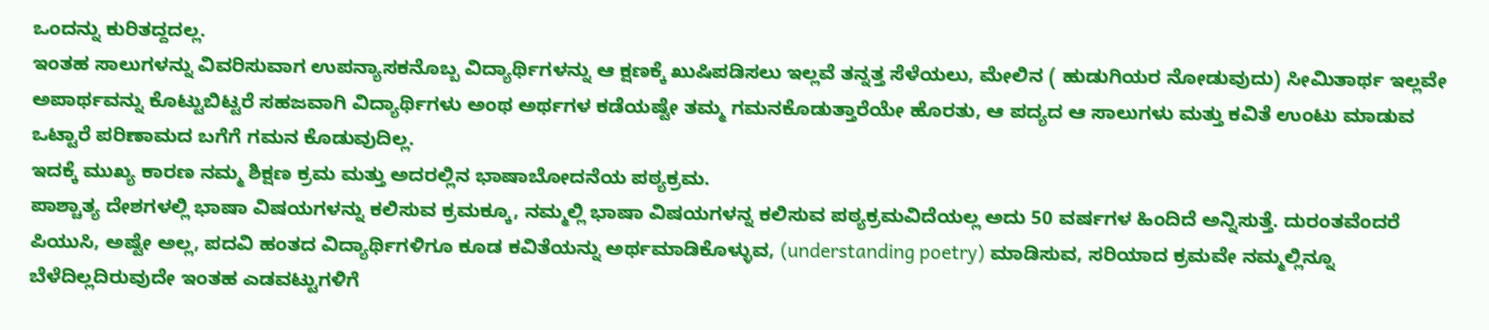ಒಂದನ್ನು ಕುರಿತದ್ದದಲ್ಲ.
ಇಂತಹ ಸಾಲುಗಳನ್ನು ವಿವರಿಸುವಾಗ ಉಪನ್ಯಾಸಕನೊಬ್ಬ ವಿದ್ಯಾರ್ಥಿಗಳನ್ನು ಆ ಕ್ಷಣಕ್ಕೆ ಖುಷಿಪಡಿಸಲು ಇಲ್ಲವೆ ತನ್ನತ್ತ ಸೆಳೆಯಲು, ಮೇಲಿನ ( ಹುಡುಗಿಯರ ನೋಡುವುದು) ಸೀಮಿತಾರ್ಥ ಇಲ್ಲವೇ ಅಪಾರ್ಥವನ್ನು ಕೊಟ್ಟುಬಿಟ್ಟರೆ ಸಹಜವಾಗಿ ವಿದ್ಯಾರ್ಥಿಗಳು ಅಂಥ ಅರ್ಥಗಳ ಕಡೆಯಷ್ಟೇ ತಮ್ಮ ಗಮನಕೊಡುತ್ತಾರೆಯೇ ಹೊರತು, ಆ ಪದ್ಯದ ಆ ಸಾಲುಗಳು ಮತ್ತು ಕವಿತೆ ಉಂಟು ಮಾಡುವ ಒಟ್ಟಾರೆ ಪರಿಣಾಮದ ಬಗೆಗೆ ಗಮನ ಕೊಡುವುದಿಲ್ಲ.
ಇದಕ್ಕೆ ಮುಖ್ಯ ಕಾರಣ ನಮ್ಮ ಶಿಕ್ಷಣ ಕ್ರಮ ಮತ್ತು ಅದರಲ್ಲಿನ ಭಾಷಾಬೋದನೆಯ ಪಠ್ಯಕ್ರಮ.
ಪಾಶ್ಚಾತ್ಯ ದೇಶಗಳಲ್ಲಿ ಭಾಷಾ ವಿಷಯಗಳನ್ನು ಕಲಿಸುವ ಕ್ರಮಕ್ಕೂ, ನಮ್ಮಲ್ಲಿ ಭಾಷಾ ವಿಷಯಗಳನ್ನ ಕಲಿಸುವ ಪಠ್ಯಕ್ರಮವಿದೆಯಲ್ಲ ಅದು 50 ವರ್ಷಗಳ ಹಿಂದಿದೆ ಅನ್ನಿಸುತ್ತೆ. ದುರಂತವೆಂದರೆ ಪಿಯುಸಿ, ಅಷ್ಟೇ ಅಲ್ಲ, ಪದವಿ ಹಂತದ ವಿದ್ಯಾರ್ಥಿಗಳಿಗೂ ಕೂಡ ಕವಿತೆಯನ್ನು ಅರ್ಥಮಾಡಿಕೊಳ್ಳುವ, (understanding poetry) ಮಾಡಿಸುವ, ಸರಿಯಾದ ಕ್ರಮವೇ ನಮ್ಮಲ್ಲಿನ್ನೂ ಬೆಳೆದಿಲ್ಲದಿರುವುದೇ ಇಂತಹ ಎಡವಟ್ಟುಗಳಿಗೆ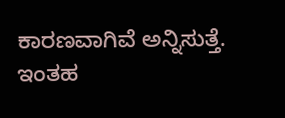ಕಾರಣವಾಗಿವೆ ಅನ್ನಿಸುತ್ತೆ.
ಇಂತಹ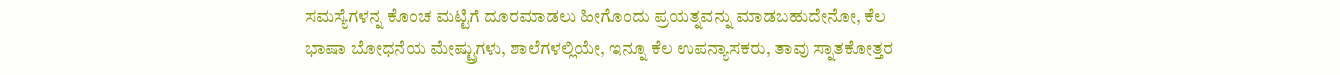ಸಮಸ್ಯೆಗಳನ್ನ ಕೊಂಚ ಮಟ್ಟಿಗೆ ದೂರಮಾಡಲು ಹೀಗೊಂದು ಪ್ರಯತ್ನವನ್ನು ಮಾಡಬಹುದೇನೋ, ಕೆಲ ಭಾಷಾ ಬೋಧನೆಯ ಮೇಷ್ಟ್ರುಗಳು, ಶಾಲೆಗಳಲ್ಲಿಯೇ, ಇನ್ನೂ ಕೆಲ ಉಪನ್ಯಾಸಕರು, ತಾವು ಸ್ನಾತಕೋತ್ತರ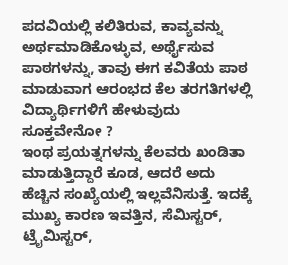ಪದವಿಯಲ್ಲಿ ಕಲಿತಿರುವ, ಕಾವ್ಯವನ್ನು ಅರ್ಥಮಾಡಿಕೊಳ್ಳುವ, ಅರ್ಥೈಸುವ ಪಾಠಗಳನ್ನು, ತಾವು ಈಗ ಕವಿತೆಯ ಪಾಠ ಮಾಡುವಾಗ ಆರಂಭದ ಕೆಲ ತರಗತಿಗಳಲ್ಲಿ ವಿದ್ಯಾರ್ಥಿಗಳಿಗೆ ಹೇಳುವುದು ಸೂಕ್ತವೇನೋ ?
ಇಂಥ ಪ್ರಯತ್ನಗಳನ್ನು ಕೆಲವರು ಖಂಡಿತಾ ಮಾಡುತ್ತಿದ್ದಾರೆ ಕೂಡ, ಆದರೆ ಅದು ಹೆಚ್ಚಿನ ಸಂಖ್ಯೆಯಲ್ಲಿ ಇಲ್ಲವೆನಿಸುತ್ತೆ. ಇದಕ್ಕೆ ಮುಖ್ಯ ಕಾರಣ ಇವತ್ತಿನ, ಸೆಮಿಸ್ಟರ್, ಟ್ರೈಮಿಸ್ಟರ್,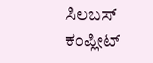ಸಿಲಬಸ್ ಕಂಪ್ಲೀಟ್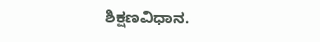ಶಿಕ್ಷಣವಿಧಾನ.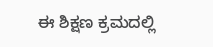ಈ ಶಿಕ್ಷಣ ಕ್ರಮದಲ್ಲಿ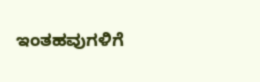ಇಂತಹವುಗಳಿಗೆ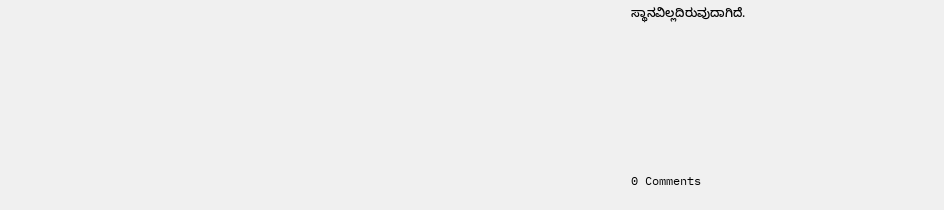ಸ್ಥಾನವಿಲ್ಲದಿರುವುದಾಗಿದೆ.






0 Comments